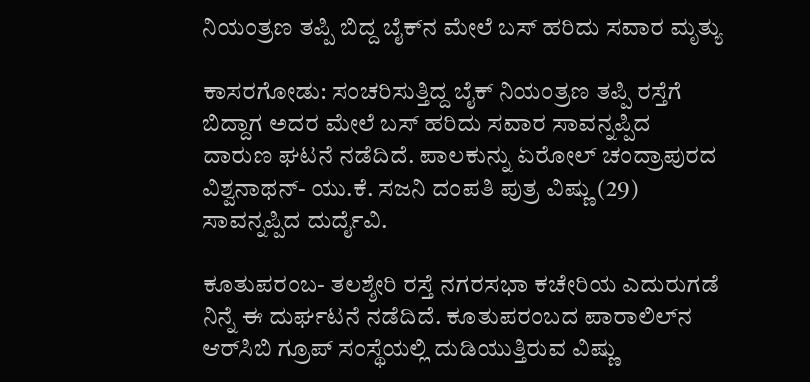ನಿಯಂತ್ರಣ ತಪ್ಪಿ ಬಿದ್ದ ಬೈಕ್‌ನ ಮೇಲೆ ಬಸ್ ಹರಿದು ಸವಾರ ಮೃತ್ಯು

ಕಾಸರಗೋಡು: ಸಂಚರಿಸುತ್ತಿದ್ದ ಬೈಕ್ ನಿಯಂತ್ರಣ ತಪ್ಪಿ ರಸ್ತೆಗೆ ಬಿದ್ದಾಗ ಅದರ ಮೇಲೆ ಬಸ್ ಹರಿದು ಸವಾರ ಸಾವನ್ನಪ್ಪಿದ ದಾರುಣ ಘಟನೆ ನಡೆದಿದೆ. ಪಾಲಕುನ್ನು ಏರೋಲ್ ಚಂದ್ರಾಪುರದ ವಿಶ್ವನಾಥನ್- ಯು.ಕೆ. ಸಜನಿ ದಂಪತಿ ಪುತ್ರ ವಿಷ್ಣು (29) ಸಾವನ್ನಪ್ಪಿದ ದುರ್ದೈವಿ.

ಕೂತುಪರಂಬ- ತಲಶ್ಶೇರಿ ರಸ್ತೆ ನಗರಸಭಾ ಕಚೇರಿಯ ಎದುರುಗಡೆ ನಿನ್ನೆ ಈ ದುರ್ಘಟನೆ ನಡೆದಿದೆ. ಕೂತುಪರಂಬದ ಪಾರಾಲಿಲ್‌ನ ಆರ್‌ಸಿಬಿ ಗ್ರೂಪ್ ಸಂಸ್ಥೆಯಲ್ಲಿ ದುಡಿಯುತ್ತಿರುವ ವಿಷ್ಣು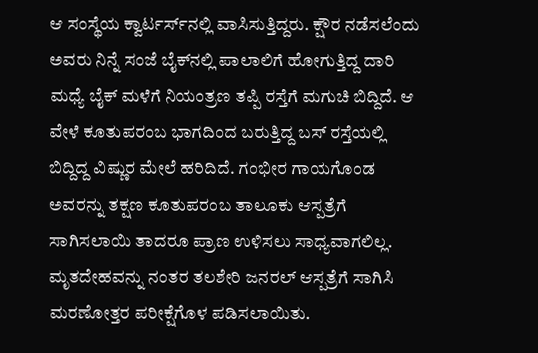ಆ ಸಂಸ್ಥೆಯ ಕ್ವಾರ್ಟರ್ಸ್‌ನಲ್ಲಿ ವಾಸಿಸುತ್ತಿದ್ದರು. ಕ್ಷೌರ ನಡೆಸಲೆಂದು ಅವರು ನಿನ್ನೆ ಸಂಜೆ ಬೈಕ್‌ನಲ್ಲಿ ಪಾಲಾಲಿಗೆ ಹೋಗುತ್ತಿದ್ದ ದಾರಿ ಮಧ್ಯೆ ಬೈಕ್ ಮಳೆಗೆ ನಿಯಂತ್ರಣ ತಪ್ಪಿ ರಸ್ತೆಗೆ ಮಗುಚಿ ಬಿದ್ದಿದೆ. ಆ ವೇಳೆ ಕೂತುಪರಂಬ ಭಾಗದಿಂದ ಬರುತ್ತಿದ್ದ ಬಸ್ ರಸ್ತೆಯಲ್ಲಿ ಬಿದ್ದಿದ್ದ ವಿಷ್ಣುರ ಮೇಲೆ ಹರಿದಿದೆ. ಗಂಭೀರ ಗಾಯಗೊಂಡ ಅವರನ್ನು ತಕ್ಷಣ ಕೂತುಪರಂಬ ತಾಲೂಕು ಆಸ್ಪತ್ರೆಗೆ ಸಾಗಿಸಲಾಯಿ ತಾದರೂ ಪ್ರಾಣ ಉಳಿಸಲು ಸಾಧ್ಯವಾಗಲಿಲ್ಲ. ಮೃತದೇಹವನ್ನು ನಂತರ ತಲಶೇರಿ ಜನರಲ್ ಆಸ್ಪತ್ರೆಗೆ ಸಾಗಿಸಿ ಮರಣೋತ್ತರ ಪರೀಕ್ಷೆಗೊಳ ಪಡಿಸಲಾಯಿತು.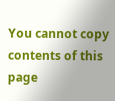You cannot copy contents of this page